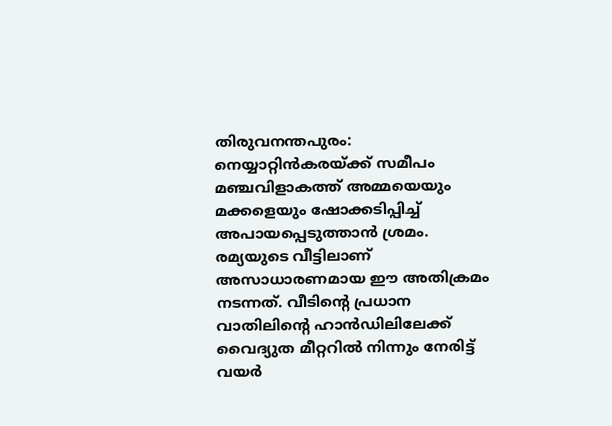തിരുവനന്തപുരം: നെയ്യാറ്റിൻകരയ്ക്ക് സമീപം മഞ്ചവിളാകത്ത് അമ്മയെയും മക്കളെയും ഷോക്കടിപ്പിച്ച് അപായപ്പെടുത്താൻ ശ്രമം. രമ്യയുടെ വീട്ടിലാണ് അസാധാരണമായ ഈ അതിക്രമം നടന്നത്. വീടിന്റെ പ്രധാന വാതിലിന്റെ ഹാൻഡിലിലേക്ക് വൈദ്യുത മീറ്ററിൽ നിന്നും നേരിട്ട് വയർ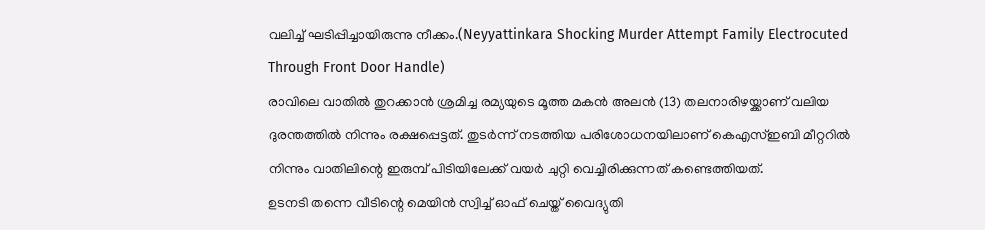വലിച്ച് ഘടിപ്പിച്ചായിരുന്നു നീക്കം.(Neyyattinkara Shocking Murder Attempt Family Electrocuted Through Front Door Handle)
രാവിലെ വാതിൽ തുറക്കാൻ ശ്രമിച്ച രമ്യയുടെ മൂത്ത മകൻ അലൻ (13) തലനാരിഴയ്ക്കാണ് വലിയ ദുരന്തത്തിൽ നിന്നും രക്ഷപ്പെട്ടത്. തുടർന്ന് നടത്തിയ പരിശോധനയിലാണ് കെഎസ്ഇബി മീറ്ററിൽ നിന്നും വാതിലിന്റെ ഇരുമ്പ് പിടിയിലേക്ക് വയർ ചുറ്റി വെച്ചിരിക്കുന്നത് കണ്ടെത്തിയത്.
ഉടനടി തന്നെ വീടിന്റെ മെയിൻ സ്വിച്ച് ഓഫ് ചെയ്ത് വൈദ്യുതി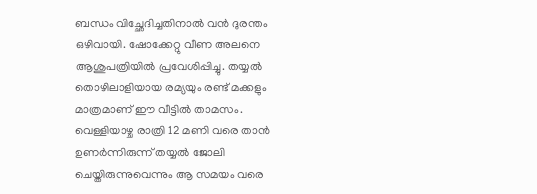ബന്ധം വിച്ഛേദിച്ചതിനാൽ വൻ ദുരന്തം ഒഴിവായി. ഷോക്കേറ്റു വീണ അലനെ ആശുപത്രിയിൽ പ്രവേശിപ്പിച്ചു. തയ്യൽ തൊഴിലാളിയായ രമ്യയും രണ്ട് മക്കളും മാത്രമാണ് ഈ വീട്ടിൽ താമസം. വെള്ളിയാഴ്ച രാത്രി 12 മണി വരെ താൻ ഉണർന്നിരുന്ന് തയ്യൽ ജോലി ചെയ്തിരുന്നുവെന്നും ആ സമയം വരെ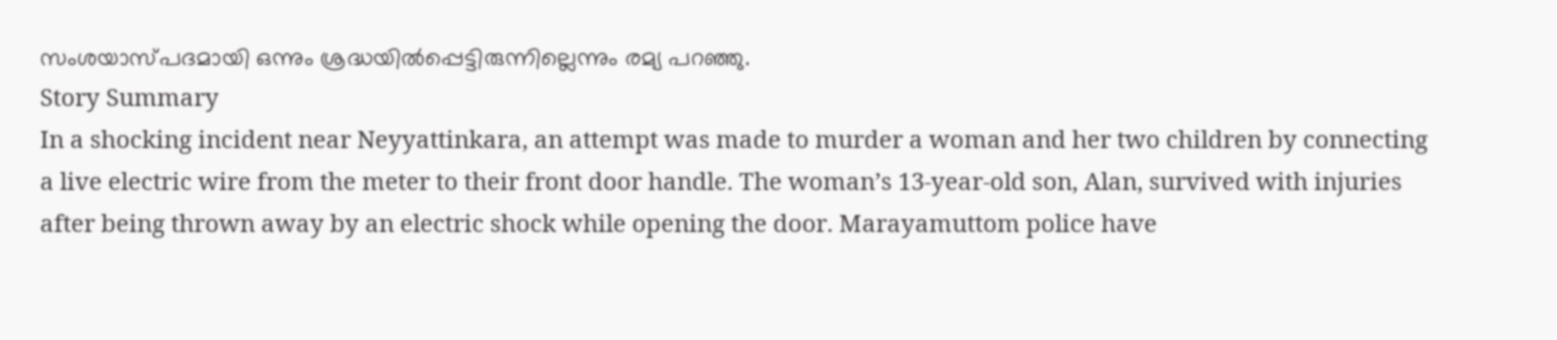സംശയാസ്പദമായി ഒന്നും ശ്രദ്ധയിൽപ്പെട്ടിരുന്നില്ലെന്നും രമ്യ പറഞ്ഞു.
Story Summary
In a shocking incident near Neyyattinkara, an attempt was made to murder a woman and her two children by connecting a live electric wire from the meter to their front door handle. The woman’s 13-year-old son, Alan, survived with injuries after being thrown away by an electric shock while opening the door. Marayamuttom police have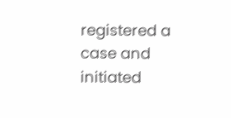registered a case and initiated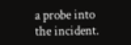a probe into the incident.